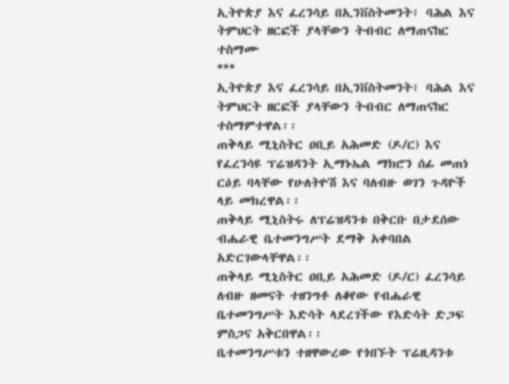ኢትዮጵያ እና ፈረንሳይ በኢንቨስትመንት፣ ባሕል እና ትምህርት ዘርፎች ያላቸውን ትብብር ለማጠናከር ተስማሙ
***
ኢትዮጵያ እና ፈረንሳይ በኢንቨስትመንት፣ ባሕል እና ትምህርት ዘርፎች ያላቸውን ትብብር ለማጠናከር ተስማምተዋል፡፡
ጠቅላይ ሚኒስትር ዐቢይ አሕመድ (ዶ/ር) እና የፈረንሳዩ ፕሬዝዳንት ኢማኑኤል ማክሮን ሰፊ መጠነ ርዕይ ባላቸው የሁለትዮሽ እና ባለብዙ ወገን ጉዳዮች ላይ መክረዋል፡፡
ጠቅላይ ሚኒስትሩ ለፕሬዝዳንቱ በቅርቡ በታደሰው ብሔራዊ ቤተመንግሥት ደማቅ አቀባበል አድርገውላቸዋል፡፡
ጠቅላይ ሚኒስትር ዐቢይ አሕመድ (ዶ/ር) ፈረንሳይ ለብዙ ዘመናት ተዘንግቶ ለቆየው የብሔራዊ ቤተመንግሥት እድሳት ላደረገችው የእድሳት ድጋፍ ምስጋና አቅርበዋል፡፡
ቤተመንግሥቱን ተዘዋውረው የጎበኙት ፕሬዚዳንቱ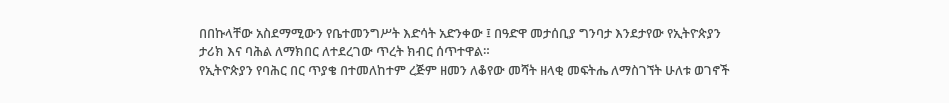በበኩላቸው አስደማሚውን የቤተመንግሥት እድሳት አድንቀው ፤ በዓድዋ መታሰቢያ ግንባታ እንደታየው የኢትዮጵያን ታሪክ እና ባሕል ለማክበር ለተደረገው ጥረት ክብር ሰጥተዋል።
የኢትዮጵያን የባሕር በር ጥያቄ በተመለከተም ረጅም ዘመን ለቆየው መሻት ዘላቂ መፍትሔ ለማስገኘት ሁለቱ ወገኖች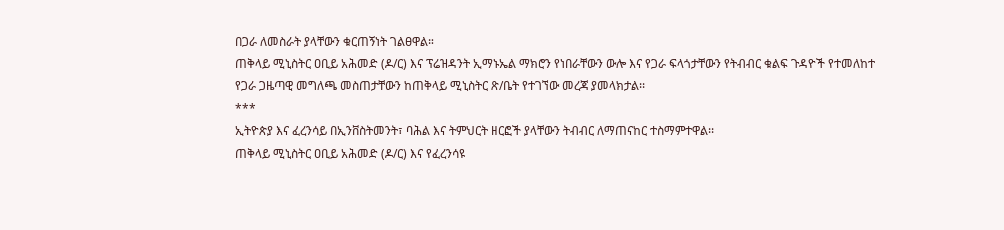በጋራ ለመስራት ያላቸውን ቁርጠኝነት ገልፀዋል።
ጠቅላይ ሚኒስትር ዐቢይ አሕመድ (ዶ/ር) እና ፕሬዝዳንት ኢማኑኤል ማክሮን የነበራቸውን ውሎ እና የጋራ ፍላጎታቸውን የትብብር ቁልፍ ጉዳዮች የተመለከተ የጋራ ጋዜጣዊ መግለጫ መስጠታቸውን ከጠቅላይ ሚኒስትር ጽ/ቤት የተገኘው መረጃ ያመላክታል፡፡
***
ኢትዮጵያ እና ፈረንሳይ በኢንቨስትመንት፣ ባሕል እና ትምህርት ዘርፎች ያላቸውን ትብብር ለማጠናከር ተስማምተዋል፡፡
ጠቅላይ ሚኒስትር ዐቢይ አሕመድ (ዶ/ር) እና የፈረንሳዩ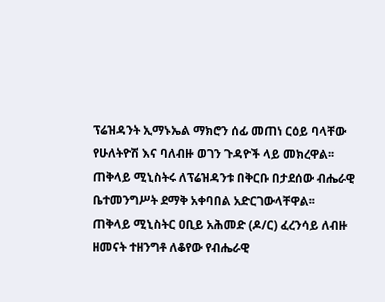ፕሬዝዳንት ኢማኑኤል ማክሮን ሰፊ መጠነ ርዕይ ባላቸው የሁለትዮሽ እና ባለብዙ ወገን ጉዳዮች ላይ መክረዋል፡፡
ጠቅላይ ሚኒስትሩ ለፕሬዝዳንቱ በቅርቡ በታደሰው ብሔራዊ ቤተመንግሥት ደማቅ አቀባበል አድርገውላቸዋል፡፡
ጠቅላይ ሚኒስትር ዐቢይ አሕመድ (ዶ/ር) ፈረንሳይ ለብዙ ዘመናት ተዘንግቶ ለቆየው የብሔራዊ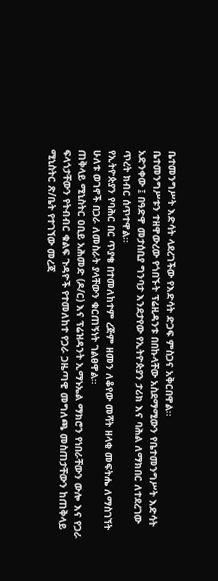ቤተመንግሥት እድሳት ላደረገችው የእድሳት ድጋፍ ምስጋና አቅርበዋል፡፡
ቤተመንግሥቱን ተዘዋውረው የጎበኙት ፕሬዚዳንቱ በበኩላቸው አስደማሚውን የቤተመንግሥት እድሳት አድንቀው ፤ በዓድዋ መታሰቢያ ግንባታ እንደታየው የኢትዮጵያን ታሪክ እና ባሕል ለማክበር ለተደረገው ጥረት ክብር ሰጥተዋል።
የኢትዮጵያን የባሕር በር ጥያቄ በተመለከተም ረጅም ዘመን ለቆየው መሻት ዘላቂ መፍትሔ ለማስገኘት ሁለቱ ወገኖች በጋራ ለመስራት ያላቸውን ቁርጠኝነት ገልፀዋል።
ጠቅላይ ሚኒስትር ዐቢይ አሕመድ (ዶ/ር) እና ፕሬዝዳንት ኢማኑኤል ማክሮን የነበራቸውን ውሎ እና የጋራ ፍላጎታቸውን የትብብር ቁልፍ ጉዳዮች የተመለከተ የጋራ ጋዜጣዊ መግለጫ መስጠታቸውን ከጠቅላይ ሚኒስትር ጽ/ቤት የተገኘው መረጃ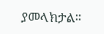ያመላክታል፡፡